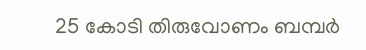25 കോടി തിരുവോണം ബമ്പർ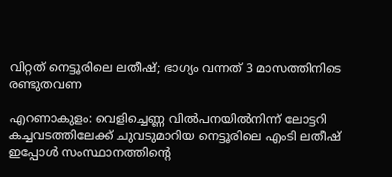വിറ്റത് നെട്ടൂരിലെ ലതീഷ്; ഭാഗ്യം വന്നത് 3 മാസത്തിനിടെ രണ്ടുതവണ

എറണാകുളം: വെളിച്ചെണ്ണ വിൽപനയിൽനിന്ന് ലോട്ടറി കച്ചവടത്തിലേക്ക് ചുവടുമാറിയ നെട്ടൂരിലെ എംടി ലതീഷ് ഇപ്പോൾ സംസ്ഥാനത്തിൻ്റെ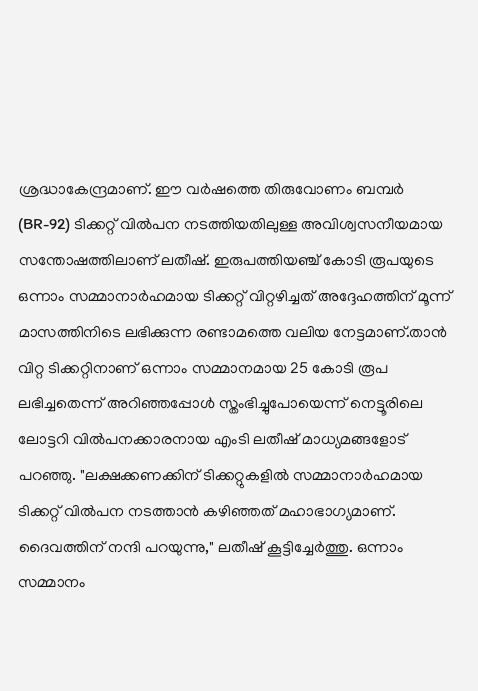ശ്രദ്ധാകേന്ദ്രമാണ്. ഈ വർഷത്തെ തിരുവോണം ബമ്പർ (BR-92) ടിക്കറ്റ് വിൽപന നടത്തിയതിലുള്ള അവിശ്വസനീയമായ സന്തോഷത്തിലാണ് ലതീഷ്. ഇരുപത്തിയഞ്ച് കോടി രൂപയുടെ ഒന്നാം സമ്മാനാർഹമായ ടിക്കറ്റ് വിറ്റഴിച്ചത് അദ്ദേഹത്തിന് മൂന്ന് മാസത്തിനിടെ ലഭിക്കുന്ന രണ്ടാമത്തെ വലിയ നേട്ടമാണ്.താൻ വിറ്റ ടിക്കറ്റിനാണ് ഒന്നാം സമ്മാനമായ 25 കോടി രൂപ ലഭിച്ചതെന്ന് അറിഞ്ഞപ്പോൾ സ്തംഭിച്ചുപോയെന്ന് നെട്ടൂരിലെ ലോട്ടറി വിൽപനക്കാരനായ എംടി ലതീഷ് മാധ്യമങ്ങളോട് പറഞ്ഞു. "ലക്ഷക്കണക്കിന് ടിക്കറ്റുകളിൽ സമ്മാനാർഹമായ ടിക്കറ്റ് വിൽപന നടത്താൻ കഴിഞ്ഞത് മഹാഭാഗ്യമാണ്. ദൈവത്തിന് നന്ദി പറയുന്നു," ലതീഷ് കൂട്ടിച്ചേർത്തു. ഒന്നാം സമ്മാനം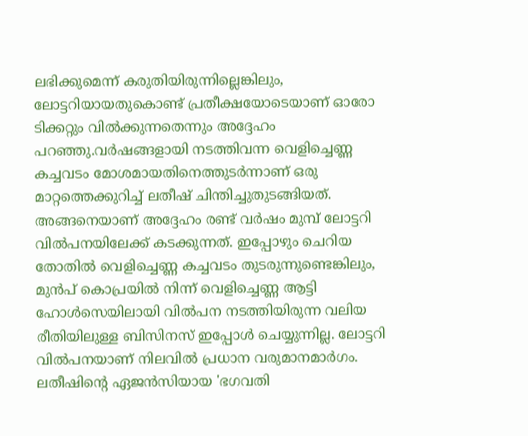ലഭിക്കുമെന്ന് കരുതിയിരുന്നില്ലെങ്കിലും, ലോട്ടറിയായതുകൊണ്ട് പ്രതീക്ഷയോടെയാണ് ഓരോ ടിക്കറ്റും വിൽക്കുന്നതെന്നും അദ്ദേഹം പറഞ്ഞു.വർഷങ്ങളായി നടത്തിവന്ന വെളിച്ചെണ്ണ കച്ചവടം മോശമായതിനെത്തുടർന്നാണ് ഒരു മാറ്റത്തെക്കുറിച്ച് ലതീഷ് ചിന്തിച്ചുതുടങ്ങിയത്. അങ്ങനെയാണ് അദ്ദേഹം രണ്ട് വർഷം മുമ്പ് ലോട്ടറി വിൽപനയിലേക്ക് കടക്കുന്നത്. ഇപ്പോഴും ചെറിയ തോതിൽ വെളിച്ചെണ്ണ കച്ചവടം തുടരുന്നുണ്ടെങ്കിലും, മുൻപ് കൊപ്രയിൽ നിന്ന് വെളിച്ചെണ്ണ ആട്ടി ഹോൾസെയിലായി വിൽപന നടത്തിയിരുന്ന വലിയ രീതിയിലുള്ള ബിസിനസ് ഇപ്പോൾ ചെയ്യുന്നില്ല. ലോട്ടറി വിൽപനയാണ് നിലവിൽ പ്രധാന വരുമാനമാർഗം.
ലതീഷിൻ്റെ ഏജൻസിയായ 'ഭഗവതി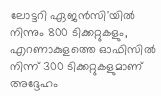ലോട്ടറി ഏജൻസി'യിൽ നിന്നും 800 ടിക്കറ്റുകളും, എറണാകുളത്തെ ഓഫിസിൽ നിന്ന് 300 ടിക്കറ്റുകളുമാണ് അദ്ദേഹം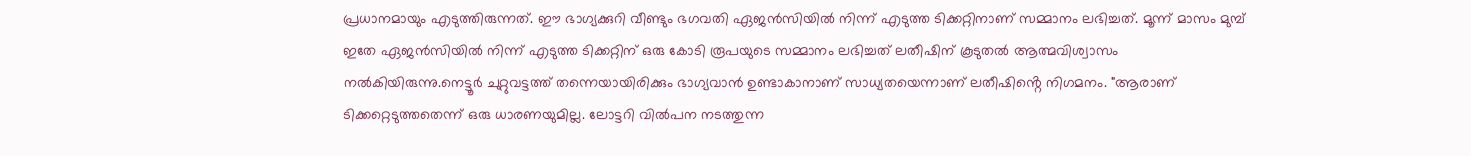പ്രധാനമായും എടുത്തിരുന്നത്. ഈ ഭാഗ്യക്കുറി വീണ്ടും ഭഗവതി ഏജൻസിയിൽ നിന്ന് എടുത്ത ടിക്കറ്റിനാണ് സമ്മാനം ലഭിച്ചത്. മൂന്ന് മാസം മുമ്പ് ഇതേ ഏജൻസിയിൽ നിന്ന് എടുത്ത ടിക്കറ്റിന് ഒരു കോടി രൂപയുടെ സമ്മാനം ലഭിച്ചത് ലതീഷിന് കൂടുതൽ ആത്മവിശ്വാസം നൽകിയിരുന്നു.നെട്ടൂർ ചുറ്റുവട്ടത്ത് തന്നെയായിരിക്കും ഭാഗ്യവാൻ ഉണ്ടാകാനാണ് സാധ്യതയെന്നാണ് ലതീഷിൻ്റെ നിഗമനം. "ആരാണ് ടിക്കറ്റെടുത്തതെന്ന് ഒരു ധാരണയുമില്ല. ലോട്ടറി വിൽപന നടത്തുന്ന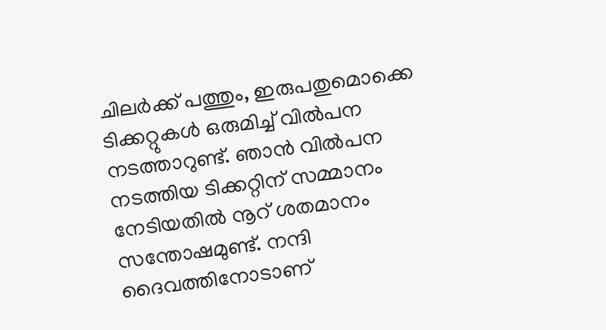ചിലർക്ക് പത്തും, ഇരുപതുമൊക്കെ ടിക്കറ്റുകൾ ഒരുമിച്ച് വിൽപന നടത്താറുണ്ട്. ഞാൻ വിൽപന നടത്തിയ ടിക്കറ്റിന് സമ്മാനം നേടിയതിൽ നൂറ് ശതമാനം സന്തോഷമുണ്ട്. നന്ദി ദൈവത്തിനോടാണ്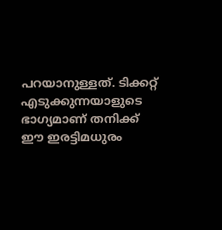പറയാനുള്ളത്. ടിക്കറ്റ് എടുക്കുന്നയാളുടെ ഭാഗ്യമാണ് തനിക്ക് ഈ ഇരട്ടിമധുരം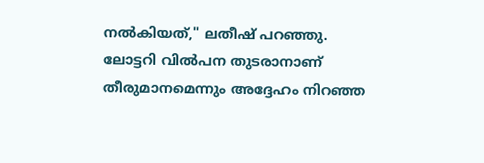നൽകിയത്," ലതീഷ് പറഞ്ഞു. ലോട്ടറി വിൽപന തുടരാനാണ് തീരുമാനമെന്നും അദ്ദേഹം നിറഞ്ഞ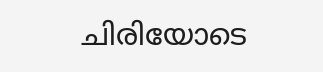ചിരിയോടെ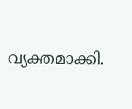വ്യക്തമാക്കി.